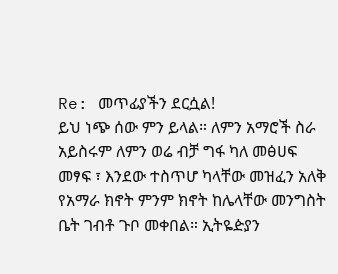Re: መጥፊያችን ደርሷል!
ይህ ነጭ ሰው ምን ይላል። ለምን አማሮች ስራ አይስሩም ለምን ወሬ ብቻ ግፋ ካለ መፅሀፍ መፃፍ ፣ እንደው ተስጥሆ ካላቸው መዝፈን አለቅ የአማራ ክኖት ምንም ክኖት ከሌላቸው መንግስት ቤት ገብቶ ጉቦ መቀበል። ኢትዬዽያን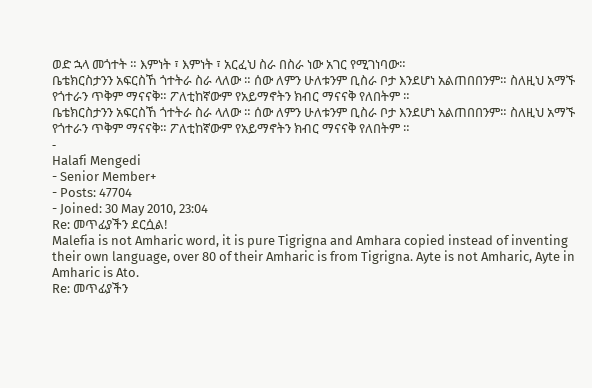ወድ ኋላ መጎተት ። እምነት ፣ እምነት ፣ አርፈህ ስራ በስራ ነው አገር የሚገነባው።
ቤቴክርስታንን አፍርስኸ ጎተትራ ስራ ላለው ። ሰው ለምን ሁለቱንም ቢስራ ቦታ እንደሆነ አልጠበበንም። ስለዚህ አማኙ የጎተራን ጥቅም ማናናቅ። ፖለቲከኛውም የአይማኖትን ክብር ማናናቅ የለበትም ።
ቤቴክርስታንን አፍርስኸ ጎተትራ ስራ ላለው ። ሰው ለምን ሁለቱንም ቢስራ ቦታ እንደሆነ አልጠበበንም። ስለዚህ አማኙ የጎተራን ጥቅም ማናናቅ። ፖለቲከኛውም የአይማኖትን ክብር ማናናቅ የለበትም ።
-
Halafi Mengedi
- Senior Member+
- Posts: 47704
- Joined: 30 May 2010, 23:04
Re: መጥፊያችን ደርሷል!
Malefia is not Amharic word, it is pure Tigrigna and Amhara copied instead of inventing their own language, over 80 of their Amharic is from Tigrigna. Ayte is not Amharic, Ayte in Amharic is Ato.
Re: መጥፊያችን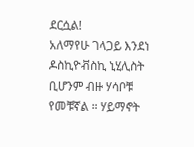ደርሷል!
አለማየሁ ገላጋይ እንደነ ዶስኪዮቭስኪ ኒሂሊስት ቢሆንም ብዙ ሃሳቦቹ የመቹኛል ። ሃይማኖት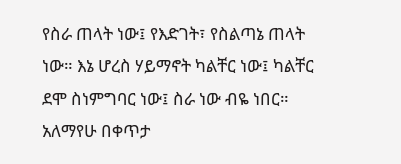የስራ ጠላት ነው፤ የእድገት፣ የስልጣኔ ጠላት ነው። እኔ ሆረስ ሃይማኖት ካልቸር ነው፤ ካልቸር ደሞ ስነምግባር ነው፤ ስራ ነው ብዬ ነበር። አለማየሁ በቀጥታ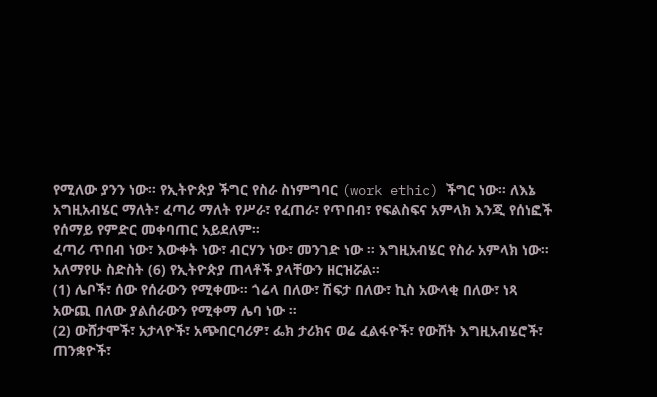የሚለው ያንን ነው። የኢትዮጵያ ችግር የስራ ስነምግባር (work ethic) ችግር ነው። ለእኔ አግዚአብሄር ማለት፣ ፈጣሪ ማለት የሥራ፣ የፈጠራ፣ የጥበብ፣ የፍልስፍና አምላክ እንጂ የሰነፎች የሰማይ የምድር መቀባጠር አይደለም።
ፈጣሪ ጥበብ ነው፣ እውቀት ነው፣ ብርሃን ነው፣ መንገድ ነው ። እግዚአብሄር የስራ አምላክ ነው።
አለማየሁ ስድስት (6) የኢትዮጵያ ጠላቶች ያላቸውን ዘርዝሯል።
(1) ሌቦች፣ ሰው የሰራውን የሚቀሙ። ጎሬላ በለው፣ ሽፍታ በለው፣ ኪስ አውላቂ በለው፣ ነጻ አውጪ በለው ያልሰራውን የሚቀማ ሌባ ነው ።
(2) ውሸታሞች፣ አታላዮች፣ አጭበርባሪዎ፣ ፌክ ታሪክና ወሬ ፈልፋዮች፣ የውሸት እግዚአብሄሮች፣ ጠንቋዮች፣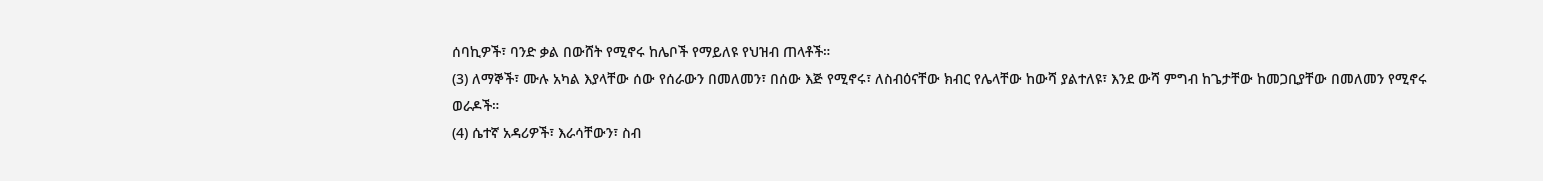ሰባኪዎች፣ ባንድ ቃል በውሸት የሚኖሩ ከሌቦች የማይለዩ የህዝብ ጠላቶች።
(3) ለማኞች፣ ሙሉ አካል እያላቸው ሰው የሰራውን በመለመን፣ በሰው እጅ የሚኖሩ፣ ለስብዕናቸው ክብር የሌላቸው ከውሻ ያልተለዩ፣ እንደ ውሻ ምግብ ከጌታቸው ከመጋቢያቸው በመለመን የሚኖሩ ወራዶች።
(4) ሴተኛ አዳሪዎች፣ እራሳቸውን፣ ስብ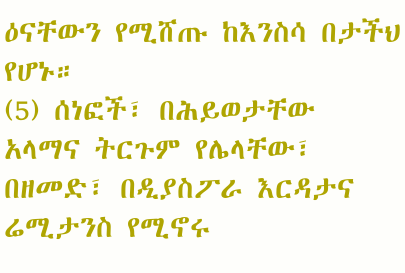ዕናቸውን የሚሸጡ ከእንስሳ በታችህ የሆኑ።
(5) ሰነፎች፣ በሕይወታቸው አላማና ትርጉም የሌላቸው፣ በዘመድ፣ በዲያስፖራ እርዳታና ሬሚታንስ የሚኖሩ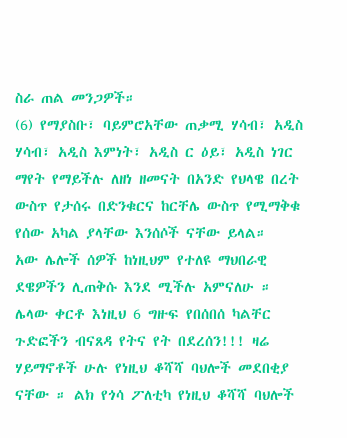ስራ ጠል መንጋዎች።
(6) የማያስቡ፣ ባይምሮአቸው ጠቃሚ ሃሳብ፣ አዲስ ሃሳብ፣ አዲስ እምነት፣ አዲስ ር ዕይ፣ አዲስ ነገር ማየት የማይችሉ ለዘነ ዘመናት በአንድ የህላዌ በረት ውስጥ የታሰሩ በድንቁርና ከርቸሌ ውስጥ የሚማቅቁ የሰው አካል ያላቸው እንሰሶች ናቸው ይላል።
አው ሌሎች ሰዎች ከነዚህም የተለዩ ማህበራዊ ደዌዎችን ሊጠቅሱ እንደ ሚችሉ አምናለሁ ። ሌላው ቀርቶ እነዚህ 6 ግዙፍ የበሰበሰ ካልቸር ጉድፎችን ብናጸዳ የትና የት በደረሰን!!! ዛሬ ሃይማኖቶች ሁሉ የነዚህ ቆሻሻ ባህሎች መደበቂያ ናቸው ። ልክ የጎሳ ፖለቲካ የነዚህ ቆሻሻ ባህሎች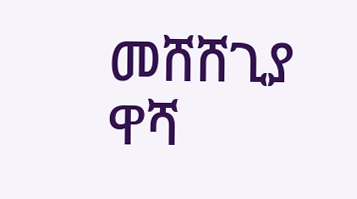መሸሸጊያ ዋሻ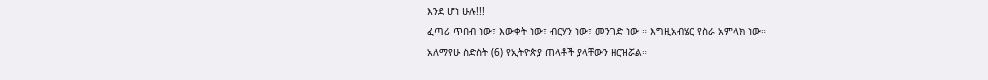እንደ ሆነ ሁሉ!!!
ፈጣሪ ጥበብ ነው፣ እውቀት ነው፣ ብርሃን ነው፣ መንገድ ነው ። እግዚአብሄር የስራ አምላክ ነው።
አለማየሁ ስድስት (6) የኢትዮጵያ ጠላቶች ያላቸውን ዘርዝሯል።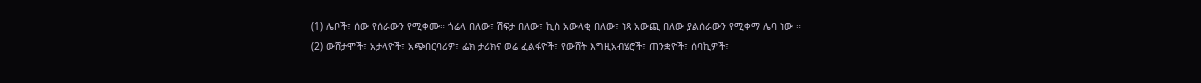(1) ሌቦች፣ ሰው የሰራውን የሚቀሙ። ጎሬላ በለው፣ ሽፍታ በለው፣ ኪስ አውላቂ በለው፣ ነጻ አውጪ በለው ያልሰራውን የሚቀማ ሌባ ነው ።
(2) ውሸታሞች፣ አታላዮች፣ አጭበርባሪዎ፣ ፌክ ታሪክና ወሬ ፈልፋዮች፣ የውሸት እግዚአብሄሮች፣ ጠንቋዮች፣ ሰባኪዎች፣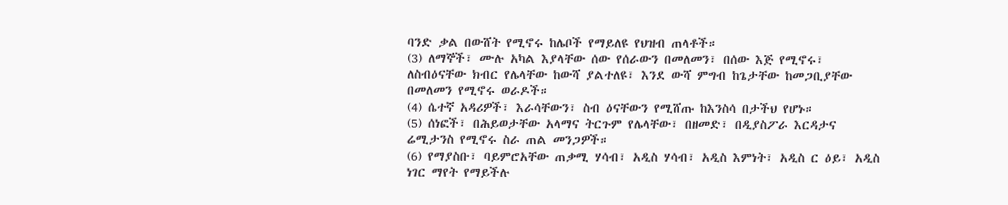ባንድ ቃል በውሸት የሚኖሩ ከሌቦች የማይለዩ የህዝብ ጠላቶች።
(3) ለማኞች፣ ሙሉ አካል እያላቸው ሰው የሰራውን በመለመን፣ በሰው እጅ የሚኖሩ፣ ለስብዕናቸው ክብር የሌላቸው ከውሻ ያልተለዩ፣ እንደ ውሻ ምግብ ከጌታቸው ከመጋቢያቸው በመለመን የሚኖሩ ወራዶች።
(4) ሴተኛ አዳሪዎች፣ እራሳቸውን፣ ስብ ዕናቸውን የሚሸጡ ከእንስሳ በታችህ የሆኑ።
(5) ሰነፎች፣ በሕይወታቸው አላማና ትርጉም የሌላቸው፣ በዘመድ፣ በዲያስፖራ እርዳታና ሬሚታንስ የሚኖሩ ስራ ጠል መንጋዎች።
(6) የማያስቡ፣ ባይምሮአቸው ጠቃሚ ሃሳብ፣ አዲስ ሃሳብ፣ አዲስ እምነት፣ አዲስ ር ዕይ፣ አዲስ ነገር ማየት የማይችሉ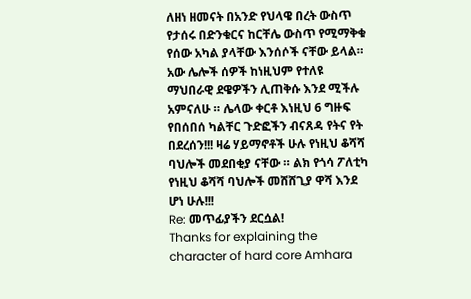ለዘነ ዘመናት በአንድ የህላዌ በረት ውስጥ የታሰሩ በድንቁርና ከርቸሌ ውስጥ የሚማቅቁ የሰው አካል ያላቸው እንሰሶች ናቸው ይላል።
አው ሌሎች ሰዎች ከነዚህም የተለዩ ማህበራዊ ደዌዎችን ሊጠቅሱ እንደ ሚችሉ አምናለሁ ። ሌላው ቀርቶ እነዚህ 6 ግዙፍ የበሰበሰ ካልቸር ጉድፎችን ብናጸዳ የትና የት በደረሰን!!! ዛሬ ሃይማኖቶች ሁሉ የነዚህ ቆሻሻ ባህሎች መደበቂያ ናቸው ። ልክ የጎሳ ፖለቲካ የነዚህ ቆሻሻ ባህሎች መሸሸጊያ ዋሻ እንደ ሆነ ሁሉ!!!
Re: መጥፊያችን ደርሷል!
Thanks for explaining the character of hard core Amhara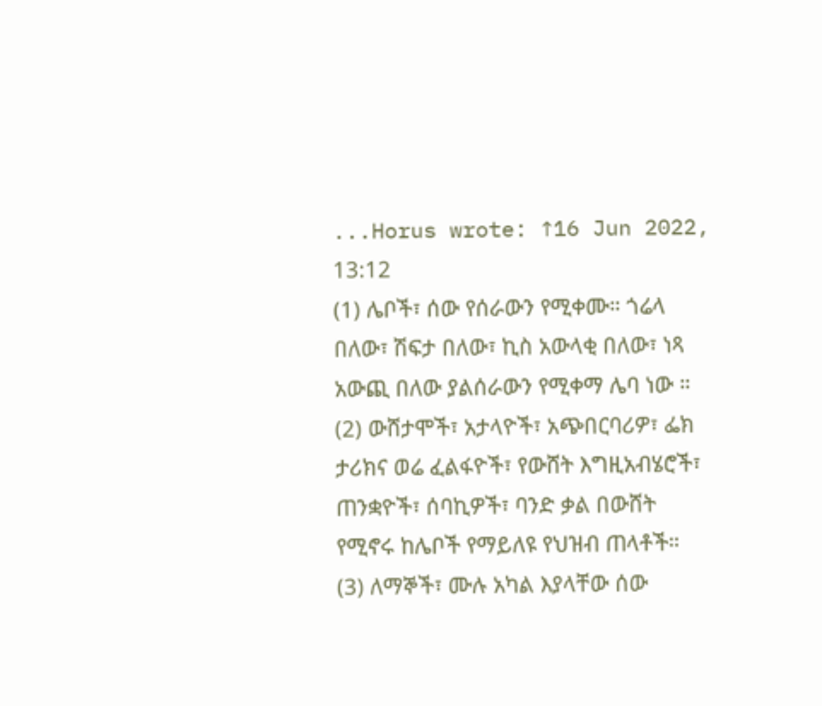...Horus wrote: ↑16 Jun 2022, 13:12
(1) ሌቦች፣ ሰው የሰራውን የሚቀሙ። ጎሬላ በለው፣ ሽፍታ በለው፣ ኪስ አውላቂ በለው፣ ነጻ አውጪ በለው ያልሰራውን የሚቀማ ሌባ ነው ።
(2) ውሸታሞች፣ አታላዮች፣ አጭበርባሪዎ፣ ፌክ ታሪክና ወሬ ፈልፋዮች፣ የውሸት እግዚአብሄሮች፣ ጠንቋዮች፣ ሰባኪዎች፣ ባንድ ቃል በውሸት የሚኖሩ ከሌቦች የማይለዩ የህዝብ ጠላቶች።
(3) ለማኞች፣ ሙሉ አካል እያላቸው ሰው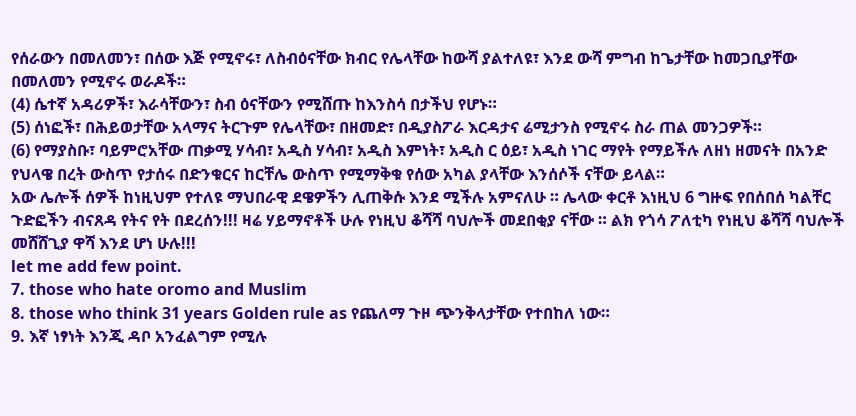የሰራውን በመለመን፣ በሰው እጅ የሚኖሩ፣ ለስብዕናቸው ክብር የሌላቸው ከውሻ ያልተለዩ፣ እንደ ውሻ ምግብ ከጌታቸው ከመጋቢያቸው በመለመን የሚኖሩ ወራዶች።
(4) ሴተኛ አዳሪዎች፣ እራሳቸውን፣ ስብ ዕናቸውን የሚሸጡ ከእንስሳ በታችህ የሆኑ።
(5) ሰነፎች፣ በሕይወታቸው አላማና ትርጉም የሌላቸው፣ በዘመድ፣ በዲያስፖራ እርዳታና ሬሚታንስ የሚኖሩ ስራ ጠል መንጋዎች።
(6) የማያስቡ፣ ባይምሮአቸው ጠቃሚ ሃሳብ፣ አዲስ ሃሳብ፣ አዲስ እምነት፣ አዲስ ር ዕይ፣ አዲስ ነገር ማየት የማይችሉ ለዘነ ዘመናት በአንድ የህላዌ በረት ውስጥ የታሰሩ በድንቁርና ከርቸሌ ውስጥ የሚማቅቁ የሰው አካል ያላቸው እንሰሶች ናቸው ይላል።
አው ሌሎች ሰዎች ከነዚህም የተለዩ ማህበራዊ ደዌዎችን ሊጠቅሱ እንደ ሚችሉ አምናለሁ ። ሌላው ቀርቶ እነዚህ 6 ግዙፍ የበሰበሰ ካልቸር ጉድፎችን ብናጸዳ የትና የት በደረሰን!!! ዛሬ ሃይማኖቶች ሁሉ የነዚህ ቆሻሻ ባህሎች መደበቂያ ናቸው ። ልክ የጎሳ ፖለቲካ የነዚህ ቆሻሻ ባህሎች መሸሸጊያ ዋሻ እንደ ሆነ ሁሉ!!!
let me add few point.
7. those who hate oromo and Muslim
8. those who think 31 years Golden rule as የጨለማ ጉዞ ጭንቅላታቸው የተበከለ ነው።
9. እኛ ነፃነት እንጂ ዳቦ አንፈልግም የሚሉ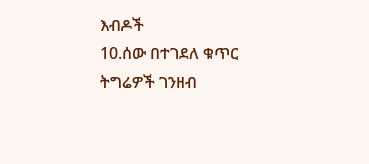እብዶች
10.ሰው በተገደለ ቁጥር ትግሬዎች ገንዘብ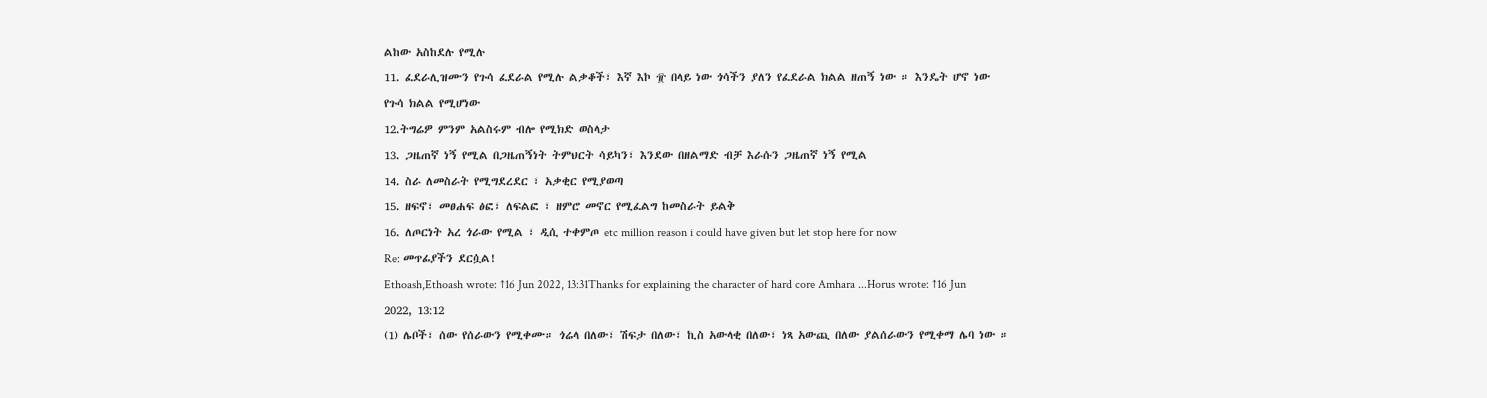ልከው አስከደሉ የሚሉ
11. ፈደራሊዝሙን የጉሳ ፈደራል የሚሉ ልቃቆች፣ እኛ እኮ ፹ በላይ ነው ጎሳችን ያለን የፈደራል ክልል ዘጠኝ ነው ። እንዴት ሆኖ ነው የጉሳ ክልል የሚሆነው
12.ትግሬዎ ምንም አልስሩም ብሎ የሚክድ ወስላታ
13. ጋዜጠኛ ነኝ የሚል በጋዜጠኝነት ትምህርት ሳይካን፣ እንደው በዘልማድ ብቻ እራሱን ጋዜጠኛ ነኝ የሚል
14. ስራ ለመስራት የሚግደረደር ፣ አቃቂር የሚያወጣ
15. ዘፍኖ፣ መፀሐፍ ፅፎ፣ ለፍልፎ ፣ ዘምሮ መኖር የሚፈልግ ከመስራት ይልቅ
16. ለጦርነት አረ ጎራው የሚል ፣ ዲሲ ተቀምጦ etc million reason i could have given but let stop here for now
Re: መጥፊያችን ደርሷል!
Ethoash,Ethoash wrote: ↑16 Jun 2022, 13:31Thanks for explaining the character of hard core Amhara ...Horus wrote: ↑16 Jun 2022, 13:12
(1) ሌቦች፣ ሰው የሰራውን የሚቀሙ። ጎሬላ በለው፣ ሽፍታ በለው፣ ኪስ አውላቂ በለው፣ ነጻ አውጪ በለው ያልሰራውን የሚቀማ ሌባ ነው ።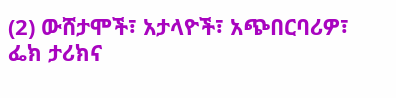(2) ውሸታሞች፣ አታላዮች፣ አጭበርባሪዎ፣ ፌክ ታሪክና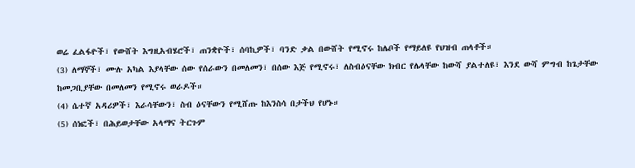ወሬ ፈልፋዮች፣ የውሸት እግዚአብሄሮች፣ ጠንቋዮች፣ ሰባኪዎች፣ ባንድ ቃል በውሸት የሚኖሩ ከሌቦች የማይለዩ የህዝብ ጠላቶች።
(3) ለማኞች፣ ሙሉ አካል እያላቸው ሰው የሰራውን በመለመን፣ በሰው እጅ የሚኖሩ፣ ለስብዕናቸው ክብር የሌላቸው ከውሻ ያልተለዩ፣ እንደ ውሻ ምግብ ከጌታቸው ከመጋቢያቸው በመለመን የሚኖሩ ወራዶች።
(4) ሴተኛ አዳሪዎች፣ እራሳቸውን፣ ስብ ዕናቸውን የሚሸጡ ከእንስሳ በታችህ የሆኑ።
(5) ሰነፎች፣ በሕይወታቸው አላማና ትርጉም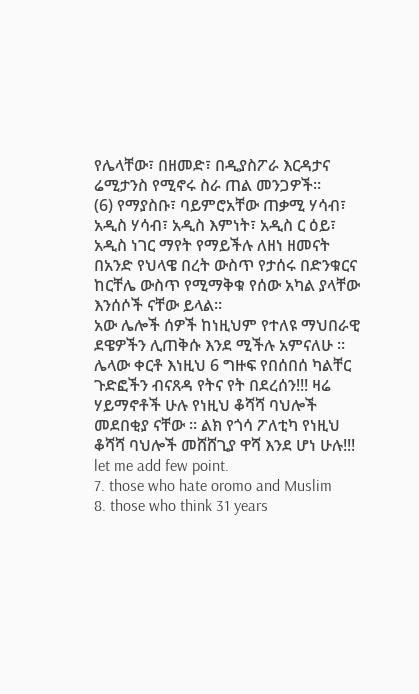የሌላቸው፣ በዘመድ፣ በዲያስፖራ እርዳታና ሬሚታንስ የሚኖሩ ስራ ጠል መንጋዎች።
(6) የማያስቡ፣ ባይምሮአቸው ጠቃሚ ሃሳብ፣ አዲስ ሃሳብ፣ አዲስ እምነት፣ አዲስ ር ዕይ፣ አዲስ ነገር ማየት የማይችሉ ለዘነ ዘመናት በአንድ የህላዌ በረት ውስጥ የታሰሩ በድንቁርና ከርቸሌ ውስጥ የሚማቅቁ የሰው አካል ያላቸው እንሰሶች ናቸው ይላል።
አው ሌሎች ሰዎች ከነዚህም የተለዩ ማህበራዊ ደዌዎችን ሊጠቅሱ እንደ ሚችሉ አምናለሁ ። ሌላው ቀርቶ እነዚህ 6 ግዙፍ የበሰበሰ ካልቸር ጉድፎችን ብናጸዳ የትና የት በደረሰን!!! ዛሬ ሃይማኖቶች ሁሉ የነዚህ ቆሻሻ ባህሎች መደበቂያ ናቸው ። ልክ የጎሳ ፖለቲካ የነዚህ ቆሻሻ ባህሎች መሸሸጊያ ዋሻ እንደ ሆነ ሁሉ!!!
let me add few point.
7. those who hate oromo and Muslim
8. those who think 31 years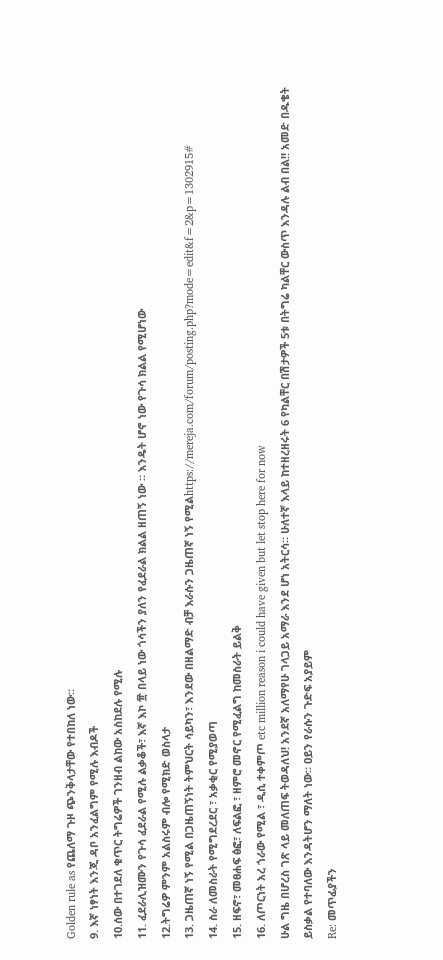Golden rule as የጨለማ ጉዞ ጭንቅላታቸው የተበከለ ነው።
9. እኛ ነፃነት እንጂ ዳቦ አንፈልግም የሚሉ እብዶች
10.ሰው በተገደለ ቁጥር ትግሬዎች ገንዘብ ልከው አስከደሉ የሚሉ
11. ፈደራሊዝሙን የጉሳ ፈደራል የሚሉ ልቃቆች፣ እኛ እኮ ፹ በላይ ነው ጎሳችን ያለን የፈደራል ክልል ዘጠኝ ነው ። እንዴት ሆኖ ነው የጉሳ ክልል የሚሆነው
12.ትግሬዎ ምንም አልስሩም ብሎ የሚክድ ወስላታ
13. ጋዜጠኛ ነኝ የሚል በጋዜጠኝነት ትምህርት ሳይካን፣ እንደው በዘልማድ ብቻ እራሱን ጋዜጠኛ ነኝ የሚልhttps://mereja.com/forum/posting.php?mode=edit&f=2&p=1302915#
14. ስራ ለመስራት የሚግደረደር ፣ አቃቂር የሚያወጣ
15. ዘፍኖ፣ መፀሐፍ ፅፎ፣ ለፍልፎ ፣ ዘምሮ መኖር የሚፈልግ ከመስራት ይልቅ
16. ለጦርነት አረ ጎራው የሚል ፣ ዲሲ ተቀምጦ etc million reason i could have given but let stop here for now
ሁል ግዜ በሆረስ ገጽ ላይ መለጠፍ ትወዳለህ! አንደኛ አለማየሁ ገላጋይ አማራ እንደ ሆነ አትርሳ። ሁለተኛ እላይ ከተዘረዘሩት 6 የካልቸር በሽታዎች 5ቱ በትግሬ ካልቸር ውስጥ እንዳሉ ልብ በል!! አመድ በዱቄት ይስቃል የተባለው እንዳትሆን ማለት ነው። ዐይን የራሱን ጉድፍ አያይም
Re: መጥፊያችን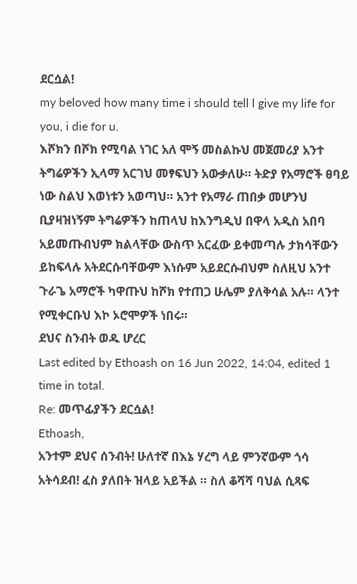ደርሷል!
my beloved how many time i should tell l give my life for you, i die for u.
እሾክን በሾክ የሚባል ነገር አለ ሞኝ መስልኩህ መጀመሪያ አንተ ትግሬዎችን ኢላማ አርገህ መፃፍህን አውቃለሁ። ትድያ የአማሮች ፀባይ ነው ስልህ እወነቱን አወጣህ። አንተ የአማራ ጠበቃ መሆንህ ቢያዛዝነኝም ትግሬዎችን ከጠላህ ከእንግዲህ በዋላ አዲስ አበባ አይመጡብህም ክልላቸው ውስጥ አርፈው ይቀመጣሉ ታክሳቸውን ይከፍላሉ አትደርሱባቸውም እነሱም አይደርሱብህም ስለዚህ አንተ ጉራጌ አማሮች ካዋጡህ ከሾክ የተጠጋ ሁሌም ያለቅሳል አሉ። ላንተ የሚቀርቡህ እኮ ኦሮሞዎች ነበሩ።
ደህና ስንብት ወዱ ሆረር
Last edited by Ethoash on 16 Jun 2022, 14:04, edited 1 time in total.
Re: መጥፊያችን ደርሷል!
Ethoash,
አንተም ደህና ሰንብት! ሁለተኛ በእኔ ሃረግ ላይ ምንኛውም ጎሳ አትሳደብ! ፈስ ያለበት ዝላይ አይችል ። ስለ ቆሻሻ ባህል ሲጻፍ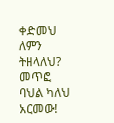ቀድመህ ለምን ትዘላለህ? መጥፎ ባህል ካለህ አርመው!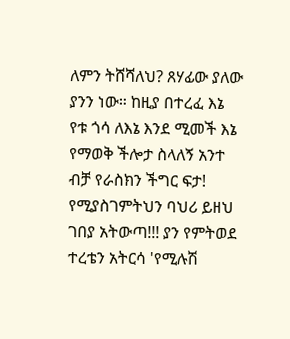ለምን ትሸሻለህ? ጸሃፊው ያለው ያንን ነው። ከዚያ በተረፈ እኔ የቱ ጎሳ ለእኔ እንደ ሚመች እኔ የማወቅ ችሎታ ስላለኝ አንተ ብቻ የራስክን ችግር ፍታ! የሚያስገምትህን ባህሪ ይዘህ ገበያ አትውጣ!!! ያን የምትወደ ተረቴን አትርሳ 'የሚሉሽ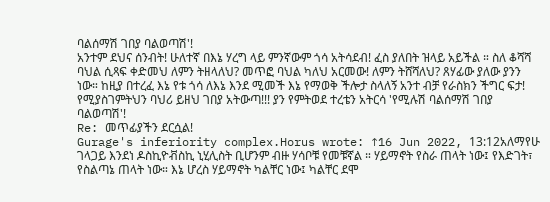ባልሰማሽ ገበያ ባልወጣሽ'!
አንተም ደህና ሰንብት! ሁለተኛ በእኔ ሃረግ ላይ ምንኛውም ጎሳ አትሳደብ! ፈስ ያለበት ዝላይ አይችል ። ስለ ቆሻሻ ባህል ሲጻፍ ቀድመህ ለምን ትዘላለህ? መጥፎ ባህል ካለህ አርመው! ለምን ትሸሻለህ? ጸሃፊው ያለው ያንን ነው። ከዚያ በተረፈ እኔ የቱ ጎሳ ለእኔ እንደ ሚመች እኔ የማወቅ ችሎታ ስላለኝ አንተ ብቻ የራስክን ችግር ፍታ! የሚያስገምትህን ባህሪ ይዘህ ገበያ አትውጣ!!! ያን የምትወደ ተረቴን አትርሳ 'የሚሉሽ ባልሰማሽ ገበያ ባልወጣሽ'!
Re: መጥፊያችን ደርሷል!
Gurage's inferiority complex.Horus wrote: ↑16 Jun 2022, 13:12አለማየሁ ገላጋይ እንደነ ዶስኪዮቭስኪ ኒሂሊስት ቢሆንም ብዙ ሃሳቦቹ የመቹኛል ። ሃይማኖት የስራ ጠላት ነው፤ የእድገት፣ የስልጣኔ ጠላት ነው። እኔ ሆረስ ሃይማኖት ካልቸር ነው፤ ካልቸር ደሞ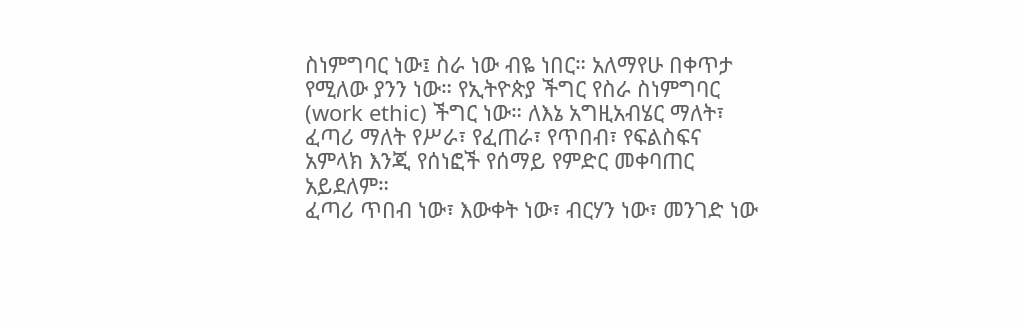ስነምግባር ነው፤ ስራ ነው ብዬ ነበር። አለማየሁ በቀጥታ የሚለው ያንን ነው። የኢትዮጵያ ችግር የስራ ስነምግባር (work ethic) ችግር ነው። ለእኔ አግዚአብሄር ማለት፣ ፈጣሪ ማለት የሥራ፣ የፈጠራ፣ የጥበብ፣ የፍልስፍና አምላክ እንጂ የሰነፎች የሰማይ የምድር መቀባጠር አይደለም።
ፈጣሪ ጥበብ ነው፣ እውቀት ነው፣ ብርሃን ነው፣ መንገድ ነው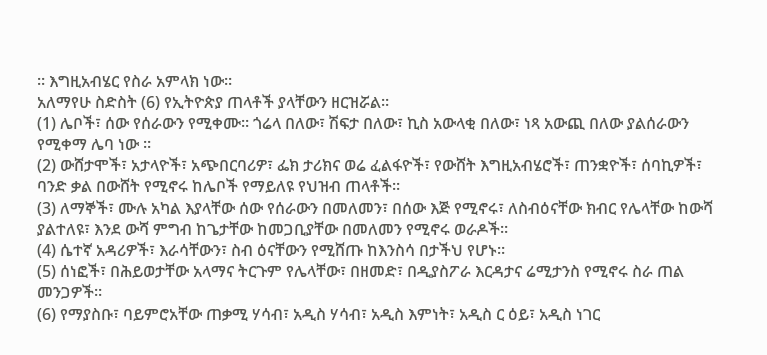። እግዚአብሄር የስራ አምላክ ነው።
አለማየሁ ስድስት (6) የኢትዮጵያ ጠላቶች ያላቸውን ዘርዝሯል።
(1) ሌቦች፣ ሰው የሰራውን የሚቀሙ። ጎሬላ በለው፣ ሽፍታ በለው፣ ኪስ አውላቂ በለው፣ ነጻ አውጪ በለው ያልሰራውን የሚቀማ ሌባ ነው ።
(2) ውሸታሞች፣ አታላዮች፣ አጭበርባሪዎ፣ ፌክ ታሪክና ወሬ ፈልፋዮች፣ የውሸት እግዚአብሄሮች፣ ጠንቋዮች፣ ሰባኪዎች፣ ባንድ ቃል በውሸት የሚኖሩ ከሌቦች የማይለዩ የህዝብ ጠላቶች።
(3) ለማኞች፣ ሙሉ አካል እያላቸው ሰው የሰራውን በመለመን፣ በሰው እጅ የሚኖሩ፣ ለስብዕናቸው ክብር የሌላቸው ከውሻ ያልተለዩ፣ እንደ ውሻ ምግብ ከጌታቸው ከመጋቢያቸው በመለመን የሚኖሩ ወራዶች።
(4) ሴተኛ አዳሪዎች፣ እራሳቸውን፣ ስብ ዕናቸውን የሚሸጡ ከእንስሳ በታችህ የሆኑ።
(5) ሰነፎች፣ በሕይወታቸው አላማና ትርጉም የሌላቸው፣ በዘመድ፣ በዲያስፖራ እርዳታና ሬሚታንስ የሚኖሩ ስራ ጠል መንጋዎች።
(6) የማያስቡ፣ ባይምሮአቸው ጠቃሚ ሃሳብ፣ አዲስ ሃሳብ፣ አዲስ እምነት፣ አዲስ ር ዕይ፣ አዲስ ነገር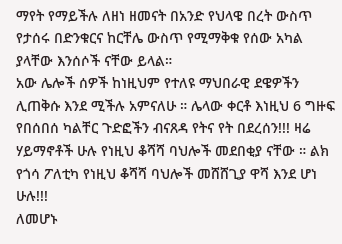ማየት የማይችሉ ለዘነ ዘመናት በአንድ የህላዌ በረት ውስጥ የታሰሩ በድንቁርና ከርቸሌ ውስጥ የሚማቅቁ የሰው አካል ያላቸው እንሰሶች ናቸው ይላል።
አው ሌሎች ሰዎች ከነዚህም የተለዩ ማህበራዊ ደዌዎችን ሊጠቅሱ እንደ ሚችሉ አምናለሁ ። ሌላው ቀርቶ እነዚህ 6 ግዙፍ የበሰበሰ ካልቸር ጉድፎችን ብናጸዳ የትና የት በደረሰን!!! ዛሬ ሃይማኖቶች ሁሉ የነዚህ ቆሻሻ ባህሎች መደበቂያ ናቸው ። ልክ የጎሳ ፖለቲካ የነዚህ ቆሻሻ ባህሎች መሸሸጊያ ዋሻ እንደ ሆነ ሁሉ!!!
ለመሆኑ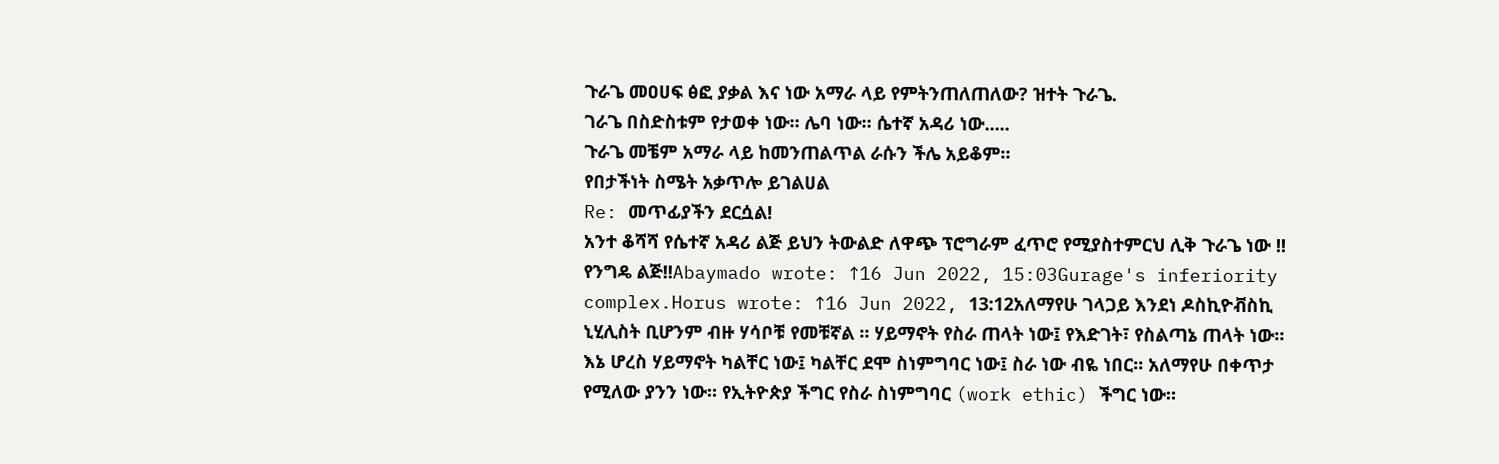ጉራጌ መዐሀፍ ፅፎ ያቃል እና ነው አማራ ላይ የምትንጠለጠለው? ዝተት ጉራጌ.
ገራጌ በስድስቱም የታወቀ ነው። ሌባ ነው። ሴተኛ አዳሪ ነው.....
ጉራጌ መቼም አማራ ላይ ከመንጠልጥል ራሱን ችሌ አይቆም።
የበታችነት ስሜት አቃጥሎ ይገልሀል
Re: መጥፊያችን ደርሷል!
አንተ ቆሻሻ የሴተኛ አዳሪ ልጅ ይህን ትውልድ ለዋጭ ፕሮግራም ፈጥሮ የሚያስተምርህ ሊቅ ጉራጌ ነው !! የንግዴ ልጅ!!Abaymado wrote: ↑16 Jun 2022, 15:03Gurage's inferiority complex.Horus wrote: ↑16 Jun 2022, 13:12አለማየሁ ገላጋይ እንደነ ዶስኪዮቭስኪ ኒሂሊስት ቢሆንም ብዙ ሃሳቦቹ የመቹኛል ። ሃይማኖት የስራ ጠላት ነው፤ የእድገት፣ የስልጣኔ ጠላት ነው። እኔ ሆረስ ሃይማኖት ካልቸር ነው፤ ካልቸር ደሞ ስነምግባር ነው፤ ስራ ነው ብዬ ነበር። አለማየሁ በቀጥታ የሚለው ያንን ነው። የኢትዮጵያ ችግር የስራ ስነምግባር (work ethic) ችግር ነው።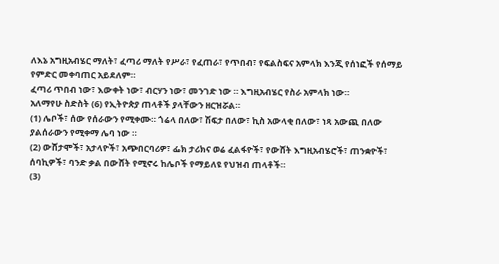ለእኔ አግዚአብሄር ማለት፣ ፈጣሪ ማለት የሥራ፣ የፈጠራ፣ የጥበብ፣ የፍልስፍና አምላክ እንጂ የሰነፎች የሰማይ የምድር መቀባጠር አይደለም።
ፈጣሪ ጥበብ ነው፣ እውቀት ነው፣ ብርሃን ነው፣ መንገድ ነው ። እግዚአብሄር የስራ አምላክ ነው።
አለማየሁ ስድስት (6) የኢትዮጵያ ጠላቶች ያላቸውን ዘርዝሯል።
(1) ሌቦች፣ ሰው የሰራውን የሚቀሙ። ጎሬላ በለው፣ ሽፍታ በለው፣ ኪስ አውላቂ በለው፣ ነጻ አውጪ በለው ያልሰራውን የሚቀማ ሌባ ነው ።
(2) ውሸታሞች፣ አታላዮች፣ አጭበርባሪዎ፣ ፌክ ታሪክና ወሬ ፈልፋዮች፣ የውሸት እግዚአብሄሮች፣ ጠንቋዮች፣ ሰባኪዎች፣ ባንድ ቃል በውሸት የሚኖሩ ከሌቦች የማይለዩ የህዝብ ጠላቶች።
(3)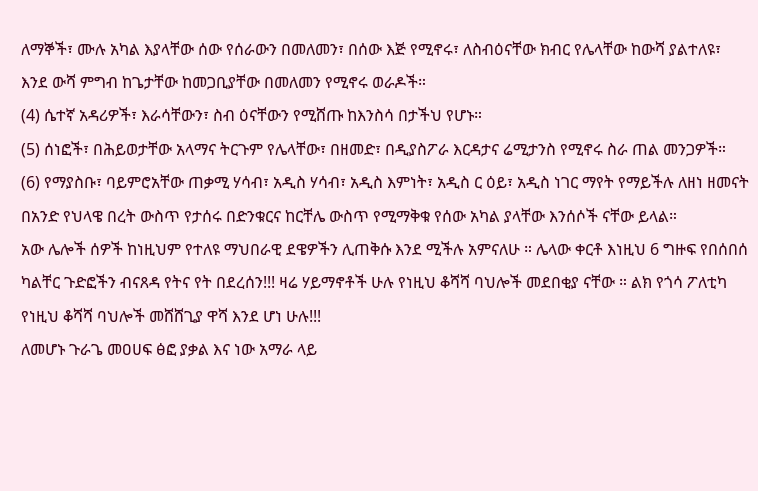ለማኞች፣ ሙሉ አካል እያላቸው ሰው የሰራውን በመለመን፣ በሰው እጅ የሚኖሩ፣ ለስብዕናቸው ክብር የሌላቸው ከውሻ ያልተለዩ፣ እንደ ውሻ ምግብ ከጌታቸው ከመጋቢያቸው በመለመን የሚኖሩ ወራዶች።
(4) ሴተኛ አዳሪዎች፣ እራሳቸውን፣ ስብ ዕናቸውን የሚሸጡ ከእንስሳ በታችህ የሆኑ።
(5) ሰነፎች፣ በሕይወታቸው አላማና ትርጉም የሌላቸው፣ በዘመድ፣ በዲያስፖራ እርዳታና ሬሚታንስ የሚኖሩ ስራ ጠል መንጋዎች።
(6) የማያስቡ፣ ባይምሮአቸው ጠቃሚ ሃሳብ፣ አዲስ ሃሳብ፣ አዲስ እምነት፣ አዲስ ር ዕይ፣ አዲስ ነገር ማየት የማይችሉ ለዘነ ዘመናት በአንድ የህላዌ በረት ውስጥ የታሰሩ በድንቁርና ከርቸሌ ውስጥ የሚማቅቁ የሰው አካል ያላቸው እንሰሶች ናቸው ይላል።
አው ሌሎች ሰዎች ከነዚህም የተለዩ ማህበራዊ ደዌዎችን ሊጠቅሱ እንደ ሚችሉ አምናለሁ ። ሌላው ቀርቶ እነዚህ 6 ግዙፍ የበሰበሰ ካልቸር ጉድፎችን ብናጸዳ የትና የት በደረሰን!!! ዛሬ ሃይማኖቶች ሁሉ የነዚህ ቆሻሻ ባህሎች መደበቂያ ናቸው ። ልክ የጎሳ ፖለቲካ የነዚህ ቆሻሻ ባህሎች መሸሸጊያ ዋሻ እንደ ሆነ ሁሉ!!!
ለመሆኑ ጉራጌ መዐሀፍ ፅፎ ያቃል እና ነው አማራ ላይ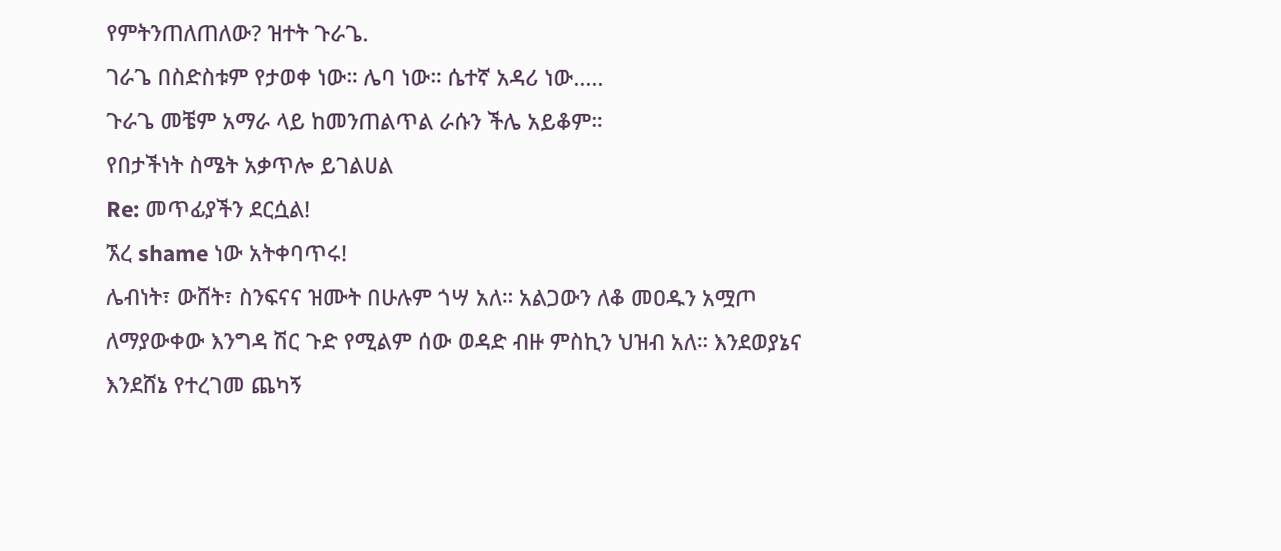የምትንጠለጠለው? ዝተት ጉራጌ.
ገራጌ በስድስቱም የታወቀ ነው። ሌባ ነው። ሴተኛ አዳሪ ነው.....
ጉራጌ መቼም አማራ ላይ ከመንጠልጥል ራሱን ችሌ አይቆም።
የበታችነት ስሜት አቃጥሎ ይገልሀል
Re: መጥፊያችን ደርሷል!
ኧረ shame ነው አትቀባጥሩ!
ሌብነት፣ ውሸት፣ ስንፍናና ዝሙት በሁሉም ጎሣ አለ። አልጋውን ለቆ መዐዱን አሟጦ ለማያውቀው እንግዳ ሽር ጉድ የሚልም ሰው ወዳድ ብዙ ምስኪን ህዝብ አለ። እንደወያኔና እንደሸኔ የተረገመ ጨካኝ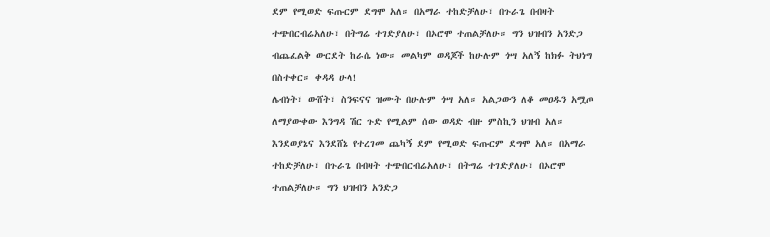ደም የሚወድ ፍጡርም ደግሞ አለ። በአማራ ተከድቻለሁ፣ በጉራጌ በብዛት ተጭበርብሬአለሁ፣ በትግሬ ተገድያለሁ፣ በኦሮሞ ተጠልቻለሁ። ግን ህዝብን አንድጋ ብጨፈልቅ ውርደት ከራሴ ነው። መልካም ወዳጆች ከሁሉም ጎሣ አለኝ ከክፉ ትህነግ በስተቀር። ቀዳዳ ሁላ!
ሌብነት፣ ውሸት፣ ስንፍናና ዝሙት በሁሉም ጎሣ አለ። አልጋውን ለቆ መዐዱን አሟጦ ለማያውቀው እንግዳ ሽር ጉድ የሚልም ሰው ወዳድ ብዙ ምስኪን ህዝብ አለ። እንደወያኔና እንደሸኔ የተረገመ ጨካኝ ደም የሚወድ ፍጡርም ደግሞ አለ። በአማራ ተከድቻለሁ፣ በጉራጌ በብዛት ተጭበርብሬአለሁ፣ በትግሬ ተገድያለሁ፣ በኦሮሞ ተጠልቻለሁ። ግን ህዝብን አንድጋ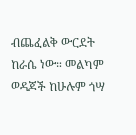ብጨፈልቅ ውርደት ከራሴ ነው። መልካም ወዳጆች ከሁሉም ጎሣ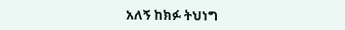አለኝ ከክፉ ትህነግ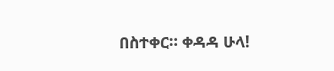በስተቀር። ቀዳዳ ሁላ!